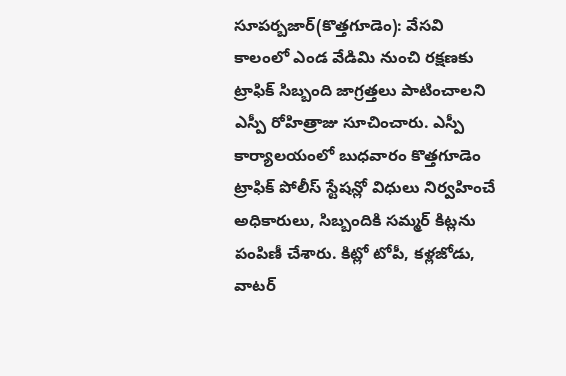సూపర్బజార్(కొత్తగూడెం): వేసవి కాలంలో ఎండ వేడిమి నుంచి రక్షణకు ట్రాఫిక్ సిబ్బంది జాగ్రత్తలు పాటించాలని ఎస్పీ రోహిత్రాజు సూచించారు. ఎస్పీ కార్యాలయంలో బుధవారం కొత్తగూడెం ట్రాఫిక్ పోలీస్ స్టేషన్లో విధులు నిర్వహించే అధికారులు, సిబ్బందికి సమ్మర్ కిట్లను పంపిణీ చేశారు. కిట్లో టోపీ, కళ్లజోడు, వాటర్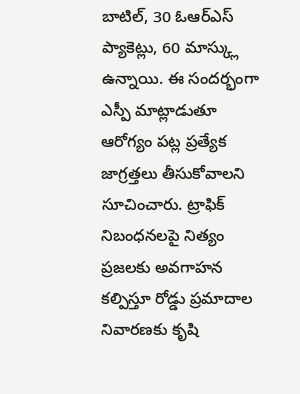బాటిల్, 30 ఓఆర్ఎస్ ప్యాకెట్లు, 60 మాస్క్లు ఉన్నాయి. ఈ సందర్భంగా ఎస్పీ మాట్లాడుతూ ఆరోగ్యం పట్ల ప్రత్యేక జాగ్రత్తలు తీసుకోవాలని సూచించారు. ట్రాఫిక్ నిబంధనలపై నిత్యం ప్రజలకు అవగాహన కల్పిస్తూ రోడ్డు ప్రమాదాల నివారణకు కృషి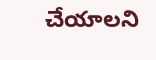చేయాలని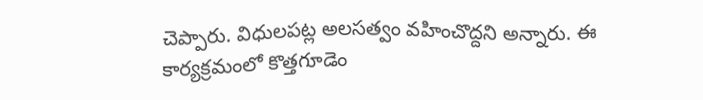చెప్పారు. విధులపట్ల అలసత్వం వహించొద్దని అన్నారు. ఈ కార్యక్రమంలో కొత్తగూడెం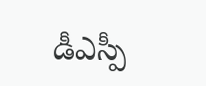డీఎస్పీ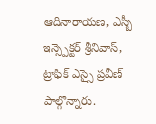ఆదినారాయణ, ఎస్బీ ఇన్స్పెక్టర్ శ్రీనివాస్, ట్రాఫిక్ ఎస్సై ప్రవీణ్ పాల్గొన్నారు.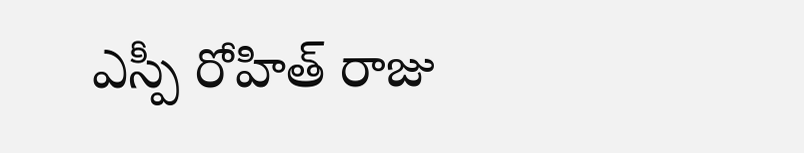ఎస్పీ రోహిత్ రాజు